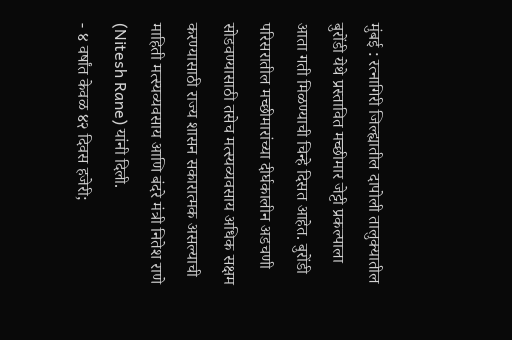मुंबई : रत्नागिरी जिल्ह्यातील दापोली तालुक्यातील बुरोंडी येथे प्रस्तावित मच्छीमार जेट्टी प्रकल्पाला आता गती मिळण्याची चिन्हे दिसत आहेत. बुरोंडी परिसरातील मच्छीमारांच्या दीर्घकालीन अडचणी सोडवण्यासाठी तसेच मत्स्यव्यवसाय अधिक सक्षम करण्यासाठी राज्य शासन सकारात्मक असल्याची माहिती मत्स्यव्यवसाय आणि बंदरे मंत्री नितेश राणे (Nitesh Rane) यांनी दिली.
- ४ वर्षांत केवळ ४२ दिवस हजेरी;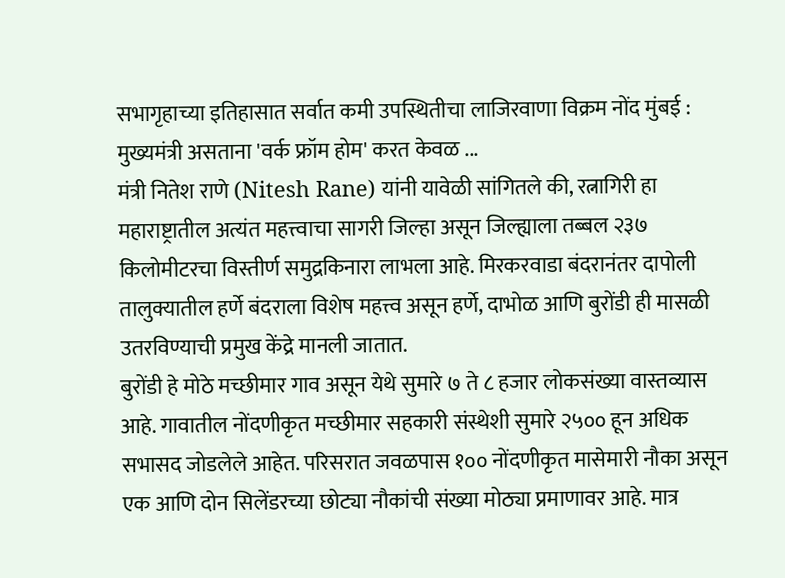सभागृहाच्या इतिहासात सर्वात कमी उपस्थितीचा लाजिरवाणा विक्रम नोंद मुंबई : मुख्यमंत्री असताना 'वर्क फ्रॉम होम' करत केवळ ...
मंत्री नितेश राणे (Nitesh Rane) यांनी यावेळी सांगितले की, रत्नागिरी हा महाराष्ट्रातील अत्यंत महत्त्वाचा सागरी जिल्हा असून जिल्ह्याला तब्बल २३७ किलोमीटरचा विस्तीर्ण समुद्रकिनारा लाभला आहे. मिरकरवाडा बंदरानंतर दापोली तालुक्यातील हर्णे बंदराला विशेष महत्त्व असून हर्णे, दाभोळ आणि बुरोंडी ही मासळी उतरविण्याची प्रमुख केंद्रे मानली जातात.
बुरोंडी हे मोठे मच्छीमार गाव असून येथे सुमारे ७ ते ८ हजार लोकसंख्या वास्तव्यास आहे. गावातील नोंदणीकृत मच्छीमार सहकारी संस्थेशी सुमारे २५०० हून अधिक सभासद जोडलेले आहेत. परिसरात जवळपास १०० नोंदणीकृत मासेमारी नौका असून एक आणि दोन सिलेंडरच्या छोट्या नौकांची संख्या मोठ्या प्रमाणावर आहे. मात्र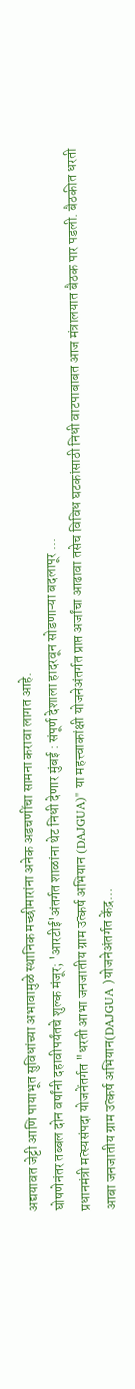अद्ययावत जेट्टी आणि पायाभूत सुविधांच्या अभावामुळे स्थानिक मच्छीमारांना अनेक अडचणींचा सामना करावा लागत आहे.
घोषणेनंतर तब्बल दोन वर्षांनी दहावीपर्यंतचे शुल्क मंजूर; 'आरटीई'अंतर्गत शाळांना थेट निधी देणार मुंबई : संपूर्ण देशाला हादरवून सोडणाऱ्या बदलापूर ...
प्रधानमंत्री मत्स्यसंपदा योजनेंतर्गत "धरती आभा जनजातीय ग्राम उत्कर्ष अभियान (DAJGUA)" या महत्त्वाकांक्षी योजनेअंतर्गत प्राप्त अर्जांचा आढावा तसेच विविध घटकांसाठी निधी वाटपाबाबत आज मंत्रालयात बैठक पार पडली. बैठकीत धरती आबा जनजातीय ग्राम उत्कर्ष अभियान(DAJGUA )योजनेअंतर्गत केंद्र…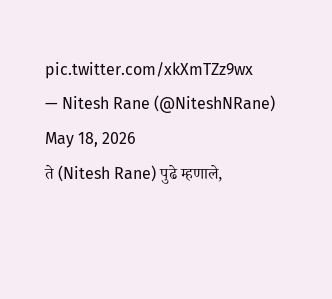pic.twitter.com/xkXmTZz9wx
— Nitesh Rane (@NiteshNRane) May 18, 2026
ते (Nitesh Rane) पुढे म्हणाले,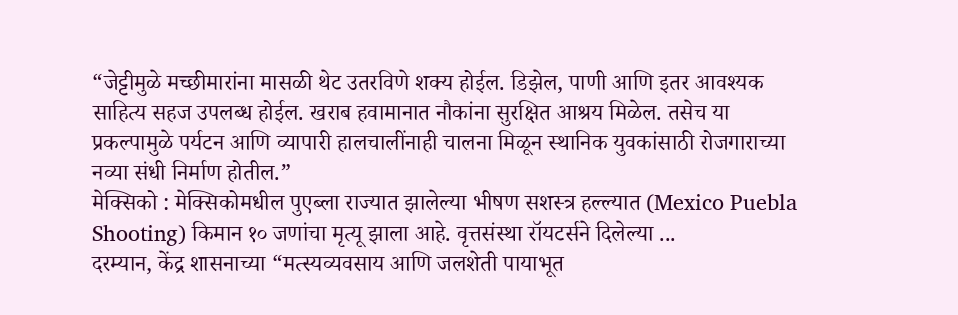“जेट्टीमुळे मच्छीमारांना मासळी थेट उतरविणे शक्य होईल. डिझेल, पाणी आणि इतर आवश्यक साहित्य सहज उपलब्ध होईल. खराब हवामानात नौकांना सुरक्षित आश्रय मिळेल. तसेच या प्रकल्पामुळे पर्यटन आणि व्यापारी हालचालींनाही चालना मिळून स्थानिक युवकांसाठी रोजगाराच्या नव्या संधी निर्माण होतील.”
मेक्सिको : मेक्सिकोमधील पुएब्ला राज्यात झालेल्या भीषण सशस्त्र हल्ल्यात (Mexico Puebla Shooting) किमान १० जणांचा मृत्यू झाला आहे. वृत्तसंस्था रॉयटर्सने दिलेल्या ...
दरम्यान, केंद्र शासनाच्या “मत्स्यव्यवसाय आणि जलशेती पायाभूत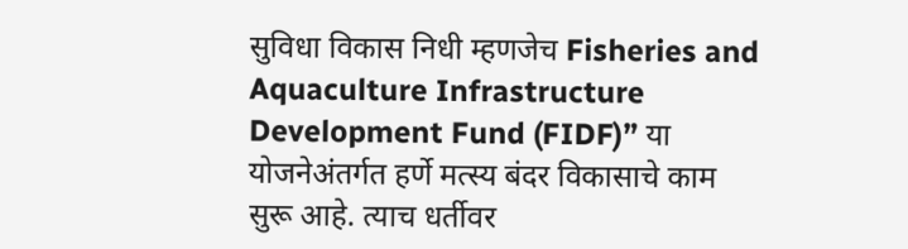सुविधा विकास निधी म्हणजेच Fisheries and Aquaculture Infrastructure Development Fund (FIDF)” या योजनेअंतर्गत हर्णे मत्स्य बंदर विकासाचे काम सुरू आहे. त्याच धर्तीवर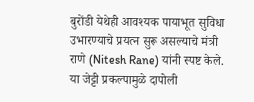बुरोंडी येथेही आवश्यक पायाभूत सुविधा उभारण्याचे प्रयत्न सुरू असल्याचे मंत्री राणे (Nitesh Rane) यांनी स्पष्ट केले.
या जेट्टी प्रकल्पामुळे दापोली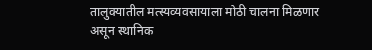तालुक्यातील मत्स्यव्यवसायाला मोठी चालना मिळणार असून स्थानिक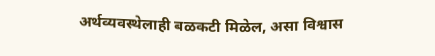अर्थव्यवस्थेलाही बळकटी मिळेल, असा विश्वास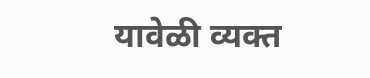यावेळी व्यक्त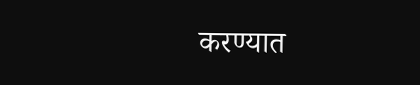करण्यात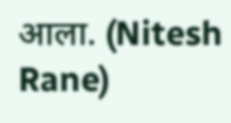आला. (Nitesh Rane)